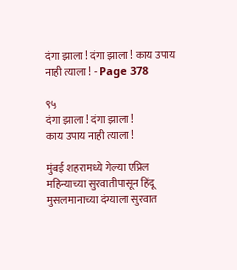दंगा झाला ! दंगा झाला ! काय उपाय नाही त्याला ! - Page 378

९५
दंगा झाला ! दंगा झाला !
काय उपाय नाही त्याला !

मुंबई शहरामध्ये गेल्या एप्रिल महिन्याच्या सुरवातीपासून हिंदू मुसलमानाच्या दंग्याला सुरवात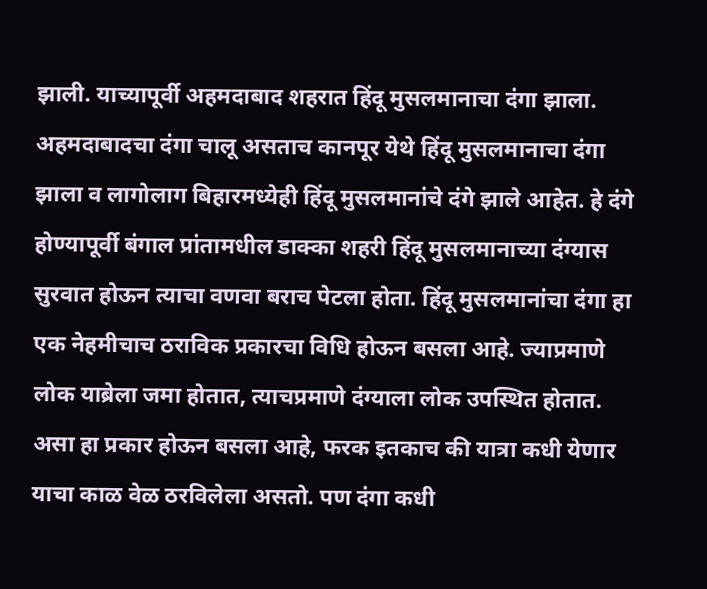झाली. याच्यापूर्वी अहमदाबाद शहरात हिंदू मुसलमानाचा दंगा झाला. अहमदाबादचा दंगा चालू असताच कानपूर येथे हिंदू मुसलमानाचा दंगा झाला व लागोलाग बिहारमध्येही हिंदू मुसलमानांचे दंगे झाले आहेत. हे दंगे होण्यापूर्वी बंगाल प्रांतामधील डाक्का शहरी हिंदू मुसलमानाच्या दंग्यास सुरवात होऊन त्याचा वणवा बराच पेटला होता. हिंदू मुसलमानांचा दंगा हा एक नेहमीचाच ठराविक प्रकारचा विधि होऊन बसला आहे. ज्याप्रमाणे लोक याब्रेला जमा होतात, त्याचप्रमाणे दंग्याला लोक उपस्थित होतात. असा हा प्रकार होऊन बसला आहे, फरक इतकाच की यात्रा कधी येणार याचा काळ वेळ ठरविलेला असतो. पण दंगा कधी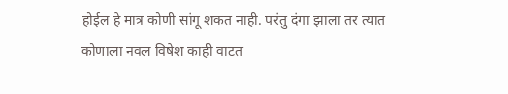होईल हे मात्र कोणी सांगू शकत नाही. परंतु दंगा झाला तर त्यात कोणाला नवल विषेश काही वाटत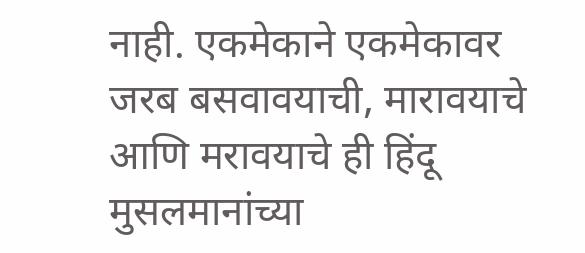नाही. एकमेकाने एकमेकावर जरब बसवावयाची, मारावयाचे आणि मरावयाचे ही हिंदू मुसलमानांच्या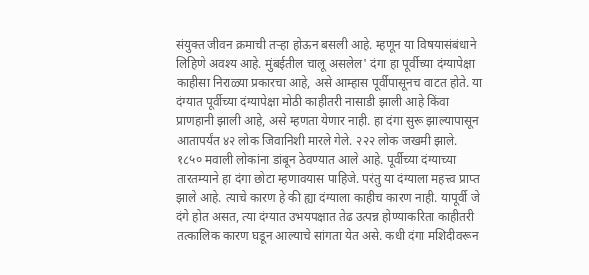संयुक्त जीवन क्रमाची तऱ्हा होऊन बसली आहे. म्हणून या विषयासंबंधाने लिहिणे अवश्य आहे. मुंबईतील चालू असलेल' दंगा हा पूर्वीच्या दंग्यापेक्षा काहीसा निराळ्या प्रकारचा आहे, असे आम्हास पूर्वीपासूनच वाटत होते. या दंग्यात पूर्वीच्या दंग्यापेक्षा मोठी काहीतरी नासाडी झाली आहे किंवा प्राणहानी झाली आहे, असे म्हणता येणार नाही. हा दंगा सुरू झाल्यापासून आतापर्यंत ४२ लोक जिवानिशी मारले गेले. २२२ लोक जखमी झाले. १८५० मवाली लोकांना डांबून ठेवण्यात आले आहे. पूर्वीच्या दंग्याच्या तारतम्याने हा दंगा छोटा म्हणावयास पाहिजे. परंतु या दंग्याला महत्त्व प्राप्त झाले आहे. त्याचे कारण हे की ह्या दंग्याला काहीच कारण नाही. यापूर्वी जे दंगे होत असत, त्या दंग्यात उभयपक्षात तेढ उत्पन्न होण्याकरिता काहीतरी तत्कालिक कारण घडून आल्याचे सांगता येत असे. कधी दंगा मशिदीवरून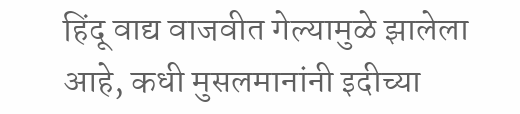हिंदू वाद्य वाजवीत गेल्यामुळे झालेला आहे, कधी मुसलमानांनी इदीच्या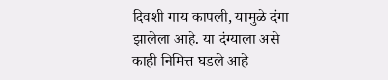दिवशी गाय कापली, यामुळे दंगा झालेला आहे. या दंग्याला असे काही निमित्त घडले आहे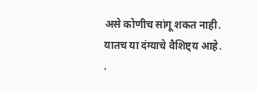असे कोणीच सांगू शकत नाही. यातच या दंग्याचे वैशिष्ट्य आहे. .